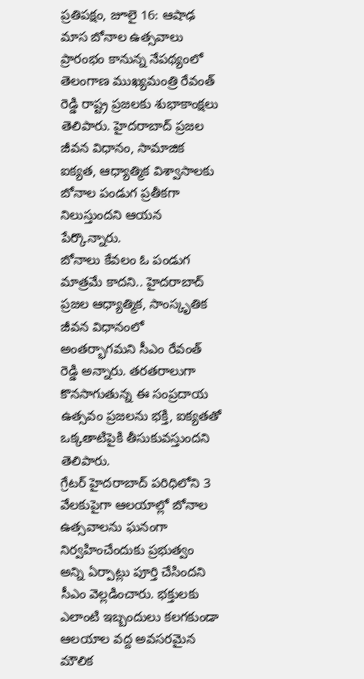ప్రతిపక్షం, జూలై 16: ఆషాఢ మాస బోనాల ఉత్సవాలు ప్రారంభం కానున్న నేపథ్యంలో తెలంగాణ ముఖ్యమంత్రి రేవంత్ రెడ్డి రాష్ట్ర ప్రజలకు శుభాకాంక్షలు తెలిపారు. హైదరాబాద్ ప్రజల జీవన విధానం, సామాజిక ఐక్యత, ఆధ్యాత్మిక విశ్వాసాలకు బోనాల పండుగ ప్రతీకగా నిలుస్తుందని ఆయన పేర్కొన్నారు.
బోనాలు కేవలం ఓ పండుగ మాత్రమే కాదని.. హైదరాబాద్ ప్రజల ఆధ్యాత్మిక, సాంస్కృతిక జీవన విధానంలో అంతర్భాగమని సీఎం రేవంత్ రెడ్డి అన్నారు. తరతరాలుగా కొనసాగుతున్న ఈ సంప్రదాయ ఉత్సవం ప్రజలను భక్తి, ఐక్యతతో ఒక్కతాటిపైకి తీసుకువస్తుందని తెలిపారు.
గ్రేటర్ హైదరాబాద్ పరిధిలోని 3 వేలకుపైగా ఆలయాల్లో బోనాల ఉత్సవాలను ఘనంగా నిర్వహించేందుకు ప్రభుత్వం అన్ని ఏర్పాట్లు పూర్తి చేసిందని సీఎం వెల్లడించారు. భక్తులకు ఎలాంటి ఇబ్బందులు కలగకుండా ఆలయాల వద్ద అవసరమైన మౌలిక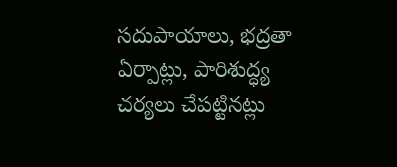సదుపాయాలు, భద్రతా ఏర్పాట్లు, పారిశుద్ధ్య చర్యలు చేపట్టినట్లు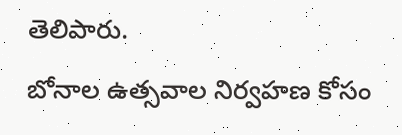తెలిపారు.
బోనాల ఉత్సవాల నిర్వహణ కోసం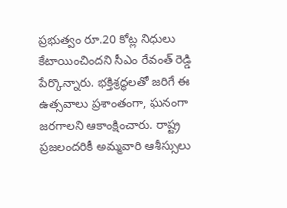ప్రభుత్వం రూ.20 కోట్ల నిధులు కేటాయించిందని సీఎం రేవంత్ రెడ్డి పేర్కొన్నారు. భక్తిశ్రద్ధలతో జరిగే ఈ ఉత్సవాలు ప్రశాంతంగా, ఘనంగా జరగాలని ఆకాంక్షించారు. రాష్ట్ర ప్రజలందరికీ అమ్మవారి ఆశీస్సులు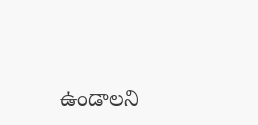ఉండాలని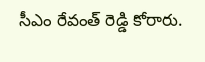సీఎం రేవంత్ రెడ్డి కోరారు.